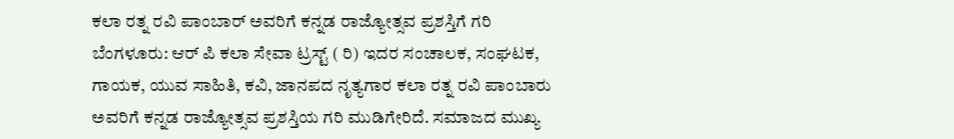ಕಲಾ ರತ್ನ ರವಿ ಪಾಂಬಾರ್ ಅವರಿಗೆ ಕನ್ನಡ ರಾಜ್ಯೋತ್ಸವ ಪ್ರಶಸ್ತಿಗೆ ಗರಿ
ಬೆಂಗಳೂರು: ಆರ್ ಪಿ ಕಲಾ ಸೇವಾ ಟ್ರಸ್ಟ್ ( ರಿ) ಇದರ ಸಂಚಾಲಕ, ಸಂಘಟಕ, ಗಾಯಕ, ಯುವ ಸಾಹಿತಿ, ಕವಿ, ಜಾನಪದ ನೃತ್ಯಗಾರ ಕಲಾ ರತ್ನ ರವಿ ಪಾಂಬಾರು ಅವರಿಗೆ ಕನ್ನಡ ರಾಜ್ಯೋತ್ಸವ ಪ್ರಶಸ್ತಿಯ ಗರಿ ಮುಡಿಗೇರಿದೆ. ಸಮಾಜದ ಮುಖ್ಯ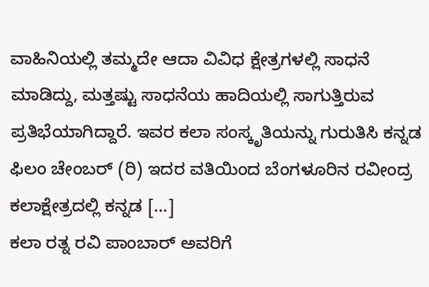ವಾಹಿನಿಯಲ್ಲಿ ತಮ್ಮದೇ ಆದಾ ವಿವಿಧ ಕ್ಷೇತ್ರಗಳಲ್ಲಿ ಸಾಧನೆ ಮಾಡಿದ್ದು, ಮತ್ತಷ್ಟು ಸಾಧನೆಯ ಹಾದಿಯಲ್ಲಿ ಸಾಗುತ್ತಿರುವ ಪ್ರತಿಭೆಯಾಗಿದ್ದಾರೆ. ಇವರ ಕಲಾ ಸಂಸ್ಕೃತಿಯನ್ನು ಗುರುತಿಸಿ ಕನ್ನಡ ಫಿಲಂ ಚೇಂಬರ್ (ರಿ) ಇದರ ವತಿಯಿಂದ ಬೆಂಗಳೂರಿನ ರವೀಂದ್ರ ಕಲಾಕ್ಷೇತ್ರದಲ್ಲಿ ಕನ್ನಡ […]
ಕಲಾ ರತ್ನ ರವಿ ಪಾಂಬಾರ್ ಅವರಿಗೆ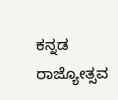ಕನ್ನಡ ರಾಜ್ಯೋತ್ಸವ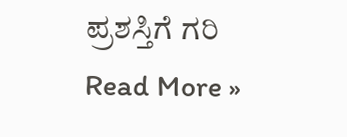ಪ್ರಶಸ್ತಿಗೆ ಗರಿ Read More »